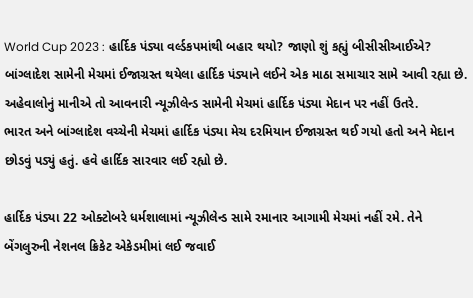World Cup 2023 : હાર્દિક પંડ્યા વર્લ્ડકપમાંથી બહાર થયો? જાણો શું કહ્યું બીસીસીઆઈએ?
બાંગ્લાદેશ સામેની મેચમાં ઈજાગ્રસ્ત થયેલા હાર્દિક પંડ્યાને લઈને એક માઠા સમાચાર સામે આવી રહ્યા છે. અહેવાલોનું માનીએ તો આવનારી ન્યૂઝીલેન્ડ સામેની મેચમાં હાર્દિક પંડ્યા મેદાન પર નહીં ઉતરે.
ભારત અને બાંગ્લાદેશ વચ્ચેની મેચમાં હાર્દિક પંડ્યા મેચ દરમિયાન ઈજાગ્રસ્ત થઈ ગયો હતો અને મેદાન છોડવું પડ્યું હતું. હવે હાર્દિક સારવાર લઈ રહ્યો છે.

હાર્દિક પંડ્યા 22 ઓક્ટોબરે ધર્મશાલામાં ન્યૂઝીલેન્ડ સામે રમાનાર આગામી મેચમાં નહીં રમે. તેને બેંગલુરુની નેશનલ ક્રિકેટ એકેડમીમાં લઈ જવાઈ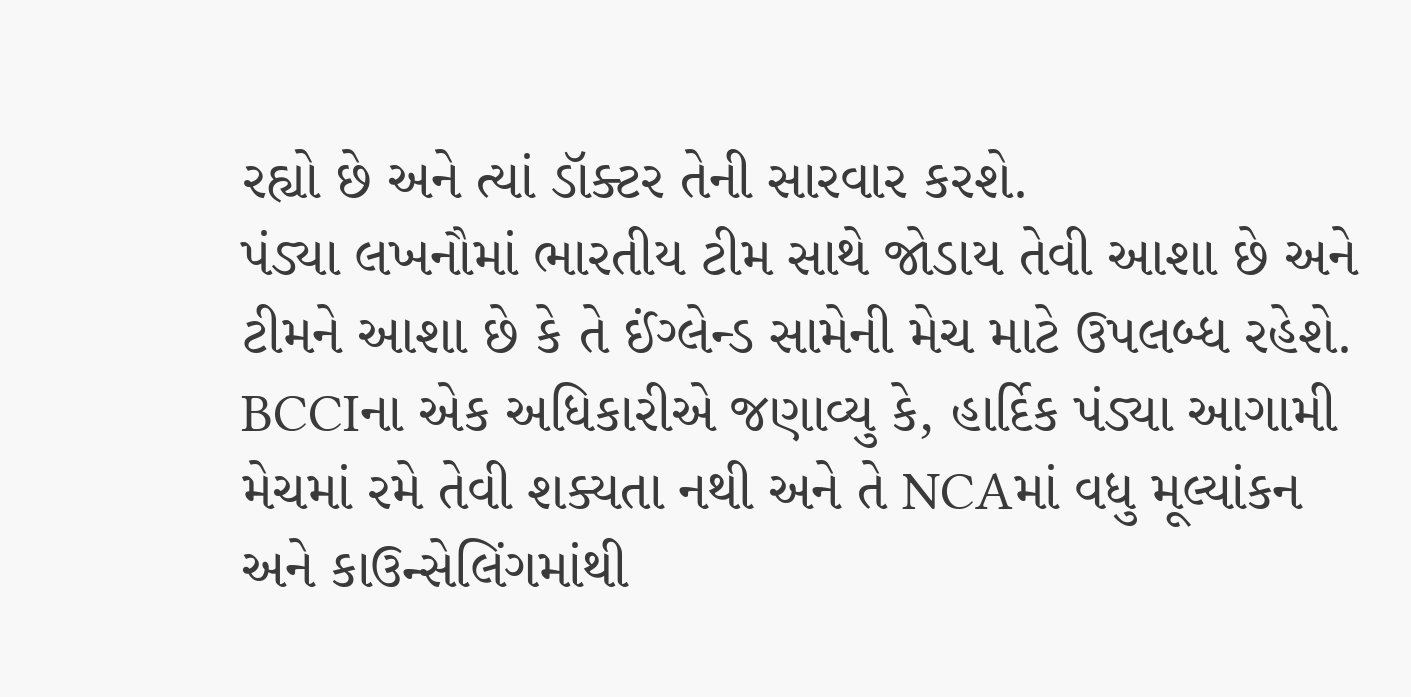રહ્યો છે અને ત્યાં ડૉક્ટર તેની સારવાર કરશે.
પંડ્યા લખનૌમાં ભારતીય ટીમ સાથે જોડાય તેવી આશા છે અને ટીમને આશા છે કે તે ઈંગ્લેન્ડ સામેની મેચ માટે ઉપલબ્ધ રહેશે.
BCCIના એક અધિકારીએ જણાવ્યુ કે, હાર્દિક પંડ્યા આગામી મેચમાં રમે તેવી શક્યતા નથી અને તે NCAમાં વધુ મૂલ્યાંકન અને કાઉન્સેલિંગમાંથી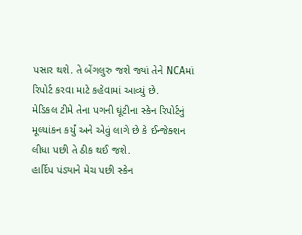પસાર થશે. તે બેંગલુરુ જશે જ્યાં તેને NCAમાં રિપોર્ટ કરવા માટે કહેવામાં આવ્યું છે.
મેડિકલ ટીમે તેના પગની ઘૂંટીના સ્કેન રિપોર્ટનું મૂલ્યાંકન કર્યું અને એવું લાગે છે કે ઈન્જેક્શન લીધા પછી તે ઠીક થઈ જશે.
હાર્દિપ પંડ્યાને મેચ પછી સ્કેન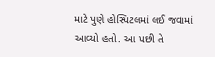માટે પુણે હોસ્પિટલમાં લઈ જવામાં આવ્યો હતો. આ પછી તે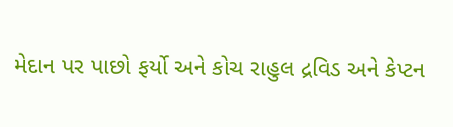મેદાન પર પાછો ફર્યો અને કોચ રાહુલ દ્રવિડ અને કેપ્ટન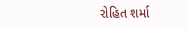રોહિત શર્મા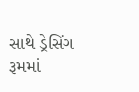સાથે ડ્રેસિંગ રૂમમાં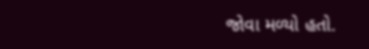જોવા મળ્યો હતો.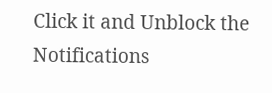Click it and Unblock the Notifications